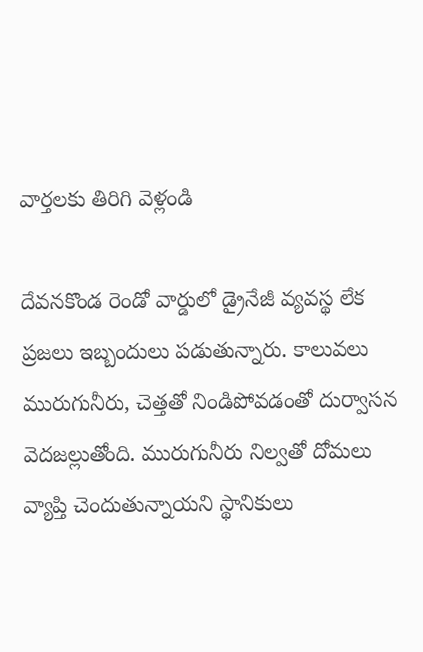వార్తలకు తిరిగి వెళ్లండి

దేవనకొండ రెండో వార్డులో డ్రైనేజీ వ్యవస్థ లేక ప్రజలు ఇబ్బందులు పడుతున్నారు. కాలువలు మురుగునీరు, చెత్తతో నిండిపోవడంతో దుర్వాసన వెదజల్లుతోంది. మురుగునీరు నిల్వతో దోమలు వ్యాప్తి చెందుతున్నాయని స్థానికులు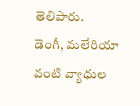తెలిపారు.
డెంగీ, మలేరియా వంటి వ్యాధుల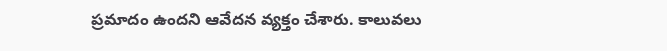ప్రమాదం ఉందని ఆవేదన వ్యక్తం చేశారు. కాలువలు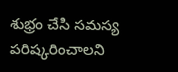శుభ్రం చేసి సమస్య పరిష్కరించాలని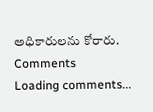అధికారులను కోరారు.
Comments
Loading comments...